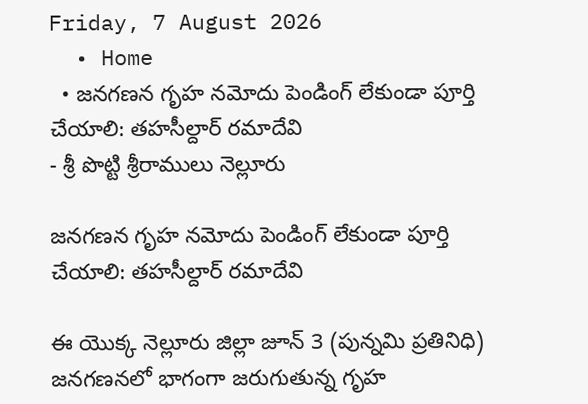Friday, 7 August 2026
  • Home
  • జనగణన గృహ నమోదు పెండింగ్ లేకుండా పూర్తి చేయాలి: తహసీల్దార్ రమాదేవి
- శ్రీ పొట్టి శ్రీరాములు నెల్లూరు

జనగణన గృహ నమోదు పెండింగ్ లేకుండా పూర్తి చేయాలి: తహసీల్దార్ రమాదేవి

ఈ యొక్క నెల్లూరు జిల్లా జూన్ 3 (పున్నమి ప్రతినిధి) జనగణనలో భాగంగా జరుగుతున్న గృహ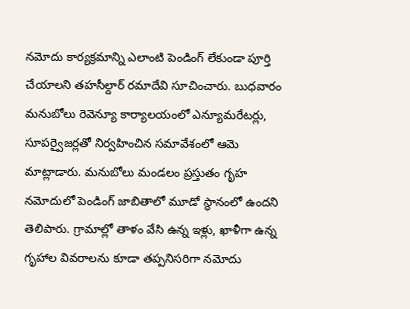నమోదు కార్యక్రమాన్ని ఎలాంటి పెండింగ్ లేకుండా పూర్తి చేయాలని తహసీల్దార్ రమాదేవి సూచించారు. బుధవారం మనుబోలు రెవెన్యూ కార్యాలయంలో ఎన్యూమరేటర్లు, సూపర్వైజర్లతో నిర్వహించిన సమావేశంలో ఆమె మాట్లాడారు. మనుబోలు మండలం ప్రస్తుతం గృహ నమోదులో పెండింగ్ జాబితాలో మూడో స్థానంలో ఉందని తెలిపారు. గ్రామాల్లో తాళం వేసి ఉన్న ఇళ్లు, ఖాళీగా ఉన్న గృహాల వివరాలను కూడా తప్పనిసరిగా నమోదు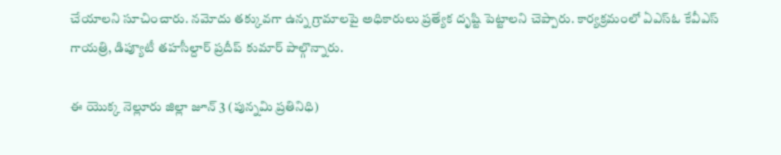చేయాలని సూచించారు. నమోదు తక్కువగా ఉన్న గ్రామాలపై అధికారులు ప్రత్యేక దృష్టి పెట్టాలని చెప్పారు. కార్యక్రమంలో ఏఎస్ఓ కేవీఎస్ గాయత్రి, డిప్యూటీ తహసీల్దార్ ప్రదీప్ కుమార్ పాల్గొన్నారు.

ఈ యొక్క నెల్లూరు జిల్లా జూన్ 3 (పున్నమి ప్రతినిధి)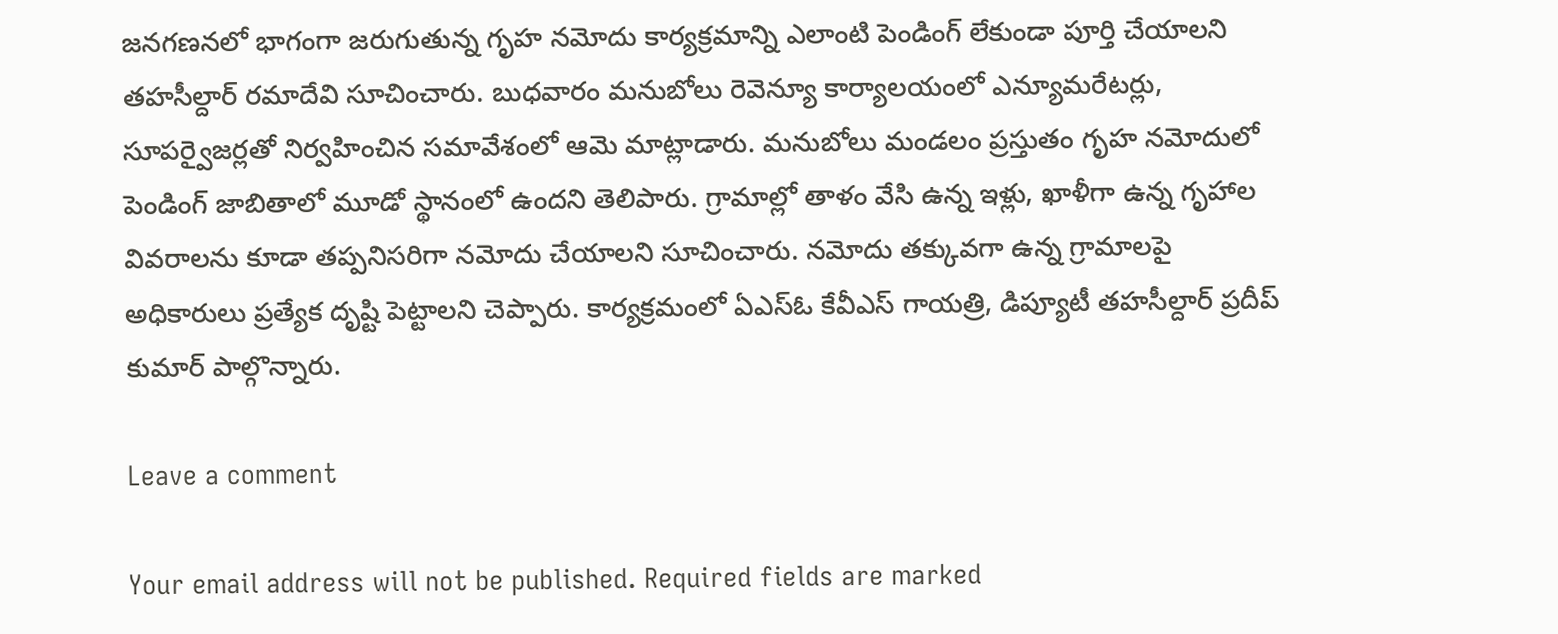జనగణనలో భాగంగా జరుగుతున్న గృహ నమోదు కార్యక్రమాన్ని ఎలాంటి పెండింగ్ లేకుండా పూర్తి చేయాలని తహసీల్దార్ రమాదేవి సూచించారు. బుధవారం మనుబోలు రెవెన్యూ కార్యాలయంలో ఎన్యూమరేటర్లు, సూపర్వైజర్లతో నిర్వహించిన సమావేశంలో ఆమె మాట్లాడారు. మనుబోలు మండలం ప్రస్తుతం గృహ నమోదులో పెండింగ్ జాబితాలో మూడో స్థానంలో ఉందని తెలిపారు. గ్రామాల్లో తాళం వేసి ఉన్న ఇళ్లు, ఖాళీగా ఉన్న గృహాల వివరాలను కూడా తప్పనిసరిగా నమోదు చేయాలని సూచించారు. నమోదు తక్కువగా ఉన్న గ్రామాలపై అధికారులు ప్రత్యేక దృష్టి పెట్టాలని చెప్పారు. కార్యక్రమంలో ఏఎస్ఓ కేవీఎస్ గాయత్రి, డిప్యూటీ తహసీల్దార్ ప్రదీప్ కుమార్ పాల్గొన్నారు.

Leave a comment

Your email address will not be published. Required fields are marked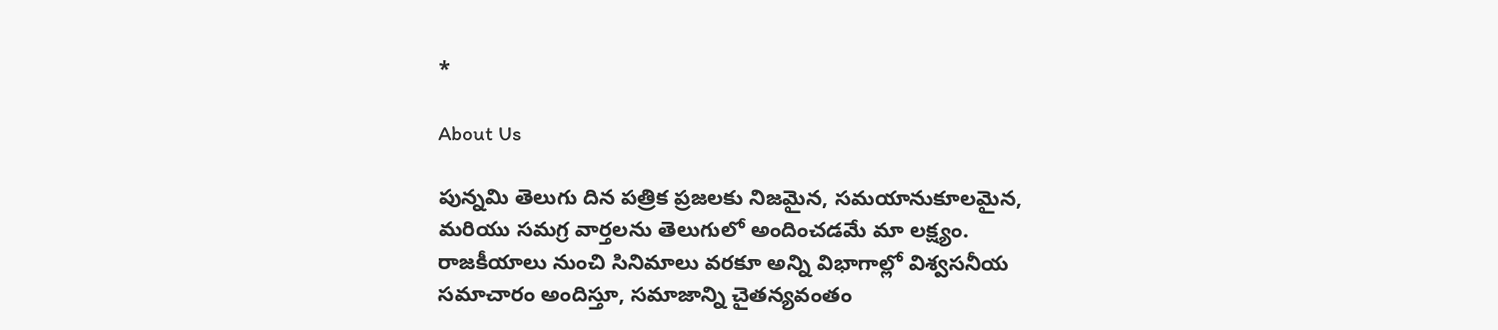*

About Us

పున్నమి తెలుగు దిన పత్రిక ప్రజలకు నిజమైన, సమయానుకూలమైన, మరియు సమగ్ర వార్తలను తెలుగులో అందించడమే మా లక్ష్యం.
రాజకీయాలు నుంచి సినిమాలు వరకూ అన్ని విభాగాల్లో విశ్వసనీయ సమాచారం అందిస్తూ, సమాజాన్ని చైతన్యవంతం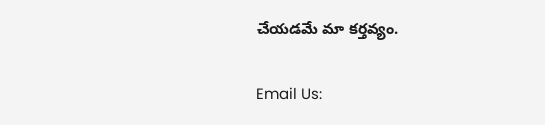చేయడమే మా కర్తవ్యం.

Email Us: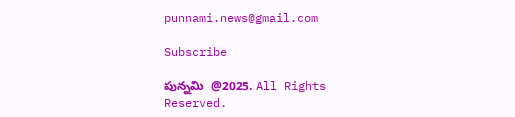punnami.news@gmail.com

Subscribe

పున్నమి  @2025. All Rights Reserved.